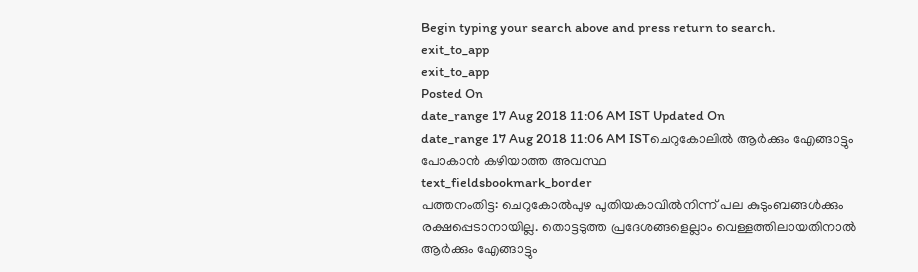Begin typing your search above and press return to search.
exit_to_app
exit_to_app
Posted On
date_range 17 Aug 2018 11:06 AM IST Updated On
date_range 17 Aug 2018 11:06 AM ISTചെറുകോലിൽ ആർക്കും എേങ്ങാട്ടും പോകാൻ കഴിയാത്ത അവസ്ഥ
text_fieldsbookmark_border
പത്തനംതിട്ട: ചെറുകോൽപുഴ പുതിയകാവിൽനിന്ന് പല കുടുംബങ്ങൾക്കും രക്ഷപ്പെടാനായില്ല. തൊട്ടടുത്ത പ്രദേശങ്ങളെല്ലാം വെള്ളത്തിലായതിനാൽ ആർക്കും എേങ്ങാട്ടും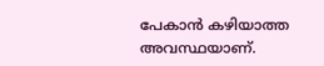പേകാൻ കഴിയാത്ത അവസ്ഥയാണ്.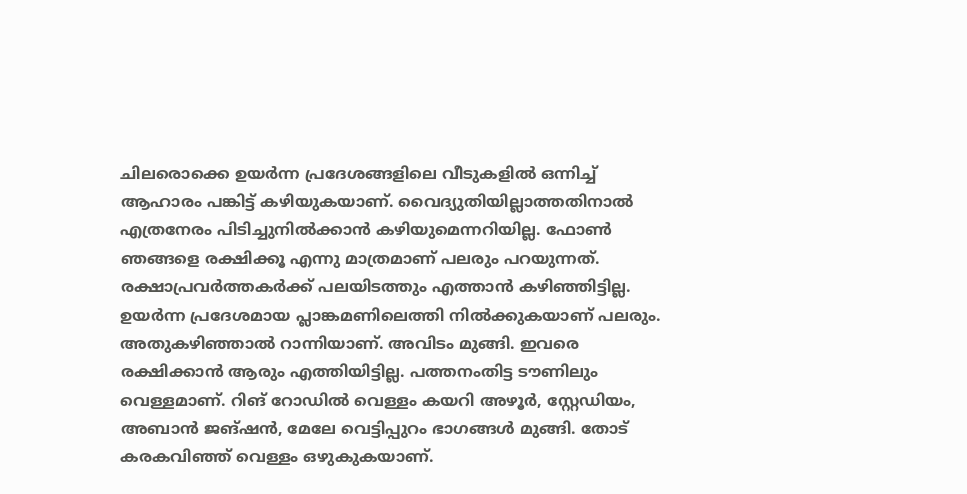ചിലരൊക്കെ ഉയർന്ന പ്രദേശങ്ങളിലെ വീടുകളിൽ ഒന്നിച്ച് ആഹാരം പങ്കിട്ട് കഴിയുകയാണ്. വൈദ്യുതിയില്ലാത്തതിനാൽ എത്രനേരം പിടിച്ചുനിൽക്കാൻ കഴിയുമെന്നറിയില്ല. ഫോൺ ഞങ്ങളെ രക്ഷിക്കൂ എന്നു മാത്രമാണ് പലരും പറയുന്നത്. രക്ഷാപ്രവർത്തകർക്ക് പലയിടത്തും എത്താൻ കഴിഞ്ഞിട്ടില്ല. ഉയർന്ന പ്രദേശമായ പ്ലാങ്കമണിലെത്തി നിൽക്കുകയാണ് പലരും. അതുകഴിഞ്ഞാൽ റാന്നിയാണ്. അവിടം മുങ്ങി. ഇവരെ രക്ഷിക്കാൻ ആരും എത്തിയിട്ടില്ല. പത്തനംതിട്ട ടൗണിലും വെള്ളമാണ്. റിങ് റോഡിൽ വെള്ളം കയറി അഴൂർ, സ്റ്റേഡിയം, അബാൻ ജങ്ഷൻ, മേലേ വെട്ടിപ്പുറം ഭാഗങ്ങൾ മുങ്ങി. തോട് കരകവിഞ്ഞ് വെള്ളം ഒഴുകുകയാണ്.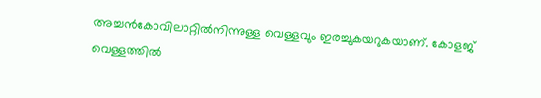അച്ചൻകോവിലാറ്റിൽനിന്നുള്ള വെള്ളവും ഇരച്ചുകയറുകയാണ്. കോളജ് വെള്ളത്തിൽ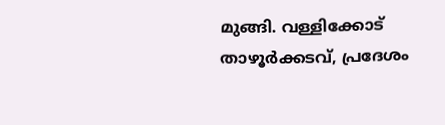മുങ്ങി. വള്ളിക്കോട് താഴൂർക്കടവ്, പ്രദേശം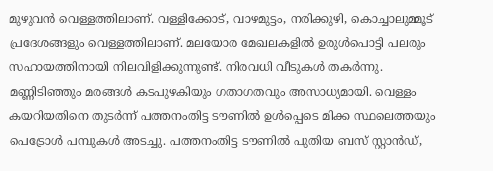മുഴുവൻ വെള്ളത്തിലാണ്. വള്ളിക്കോട്, വാഴമുട്ടം, നരിക്കുഴി, കൊച്ചാലുമ്മൂട് പ്രദേശങ്ങളും വെള്ളത്തിലാണ്. മലയോര മേഖലകളിൽ ഉരുൾപൊട്ടി പലരും സഹായത്തിനായി നിലവിളിക്കുന്നുണ്ട്. നിരവധി വീടുകൾ തകർന്നു. മണ്ണിടിഞ്ഞും മരങ്ങൾ കടപുഴകിയും ഗതാഗതവും അസാധ്യമായി. വെള്ളം കയറിയതിനെ തുടർന്ന് പത്തനംതിട്ട ടൗണിൽ ഉൾപ്പെടെ മിക്ക സ്ഥലെത്തയും പെട്രോൾ പമ്പുകൾ അടച്ചു. പത്തനംതിട്ട ടൗണിൽ പുതിയ ബസ് സ്റ്റാൻഡ്,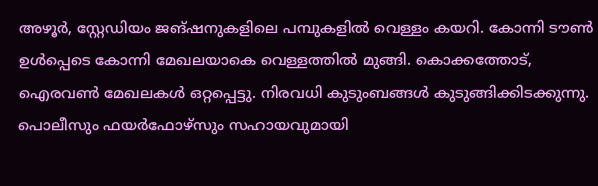അഴൂർ, സ്റ്റേഡിയം ജങ്ഷനുകളിലെ പമ്പുകളിൽ വെള്ളം കയറി. കോന്നി ടൗൺ ഉൾപ്പെടെ കോന്നി മേഖലയാകെ വെള്ളത്തിൽ മുങ്ങി. കൊക്കത്തോട്, ഐരവൺ മേഖലകൾ ഒറ്റപ്പെട്ടു. നിരവധി കുടുംബങ്ങൾ കുടുങ്ങിക്കിടക്കുന്നു. പൊലീസും ഫയർഫോഴ്സും സഹായവുമായി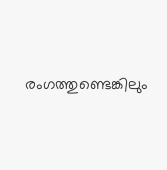രംഗത്തുണ്ടെങ്കിലും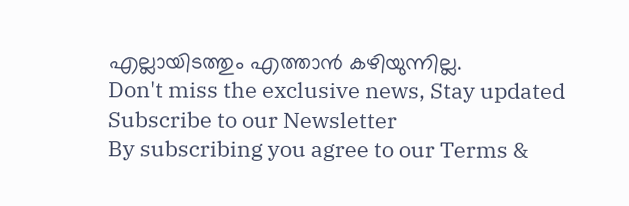എല്ലായിടത്തും എത്താൻ കഴിയുന്നില്ല.
Don't miss the exclusive news, Stay updated
Subscribe to our Newsletter
By subscribing you agree to our Terms &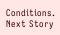Conditions.
Next Story